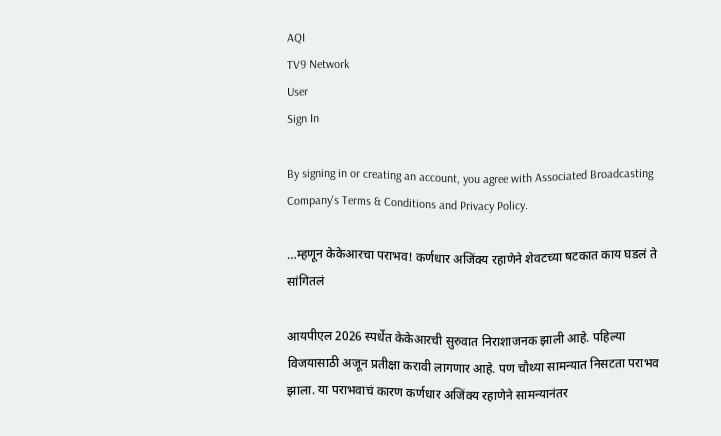AQI
TV9 Network
User
Sign In

By signing in or creating an account, you agree with Associated Broadcasting Company's Terms & Conditions and Privacy Policy.

…म्हणून केकेआरचा पराभव! कर्णधार अजिंक्य रहाणेने शेवटच्या षटकात काय घडलं ते सांगितलं

आयपीएल 2026 स्पर्धेत केकेआरची सुरुवात निराशाजनक झाली आहे. पहिल्या विजयासाठी अजून प्रतीक्षा करावी लागणार आहे. पण चौथ्या सामन्यात निसटता पराभव झाला. या पराभवाचं कारण कर्णधार अजिंक्य रहाणेने सामन्यानंतर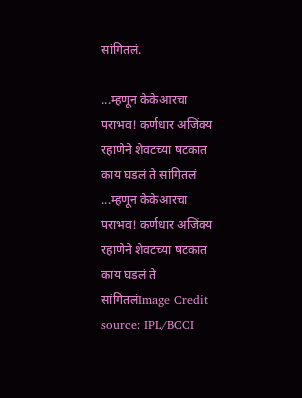सांगितलं.

...म्हणून केकेआरचा पराभव! कर्णधार अजिंक्य रहाणेने शेवटच्या षटकात काय घडलं ते सांगितलं
...म्हणून केकेआरचा पराभव! कर्णधार अजिंक्य रहाणेने शेवटच्या षटकात काय घडलं ते सांगितलंImage Credit source: IPL/BCCI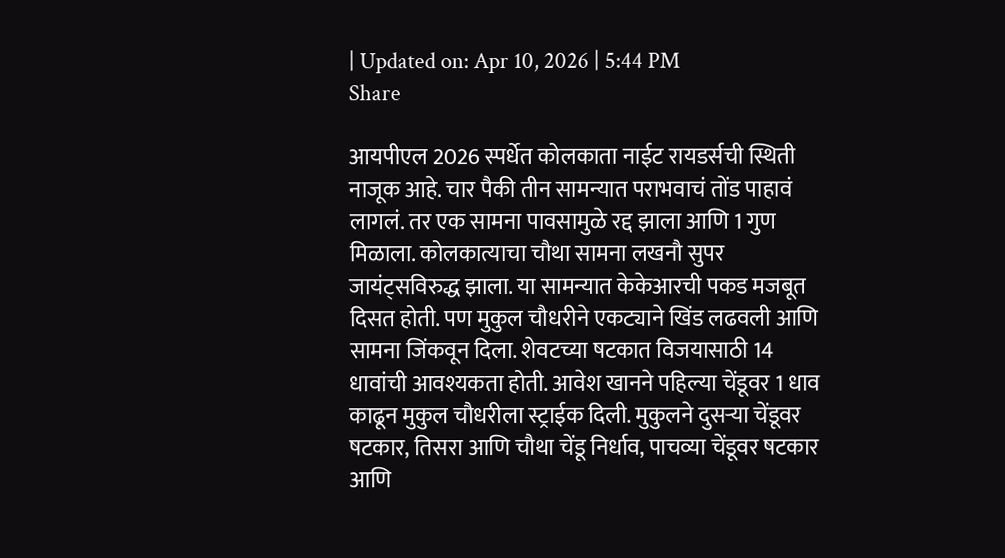| Updated on: Apr 10, 2026 | 5:44 PM
Share

आयपीएल 2026 स्पर्धेत कोलकाता नाईट रायडर्सची स्थिती नाजूक आहे. चार पैकी तीन सामन्यात पराभवाचं तोंड पाहावं लागलं. तर एक सामना पावसामुळे रद्द झाला आणि 1 गुण मिळाला. कोलकात्याचा चौथा सामना लखनौ सुपर जायंट्सविरुद्ध झाला. या सामन्यात केकेआरची पकड मजबूत दिसत होती. पण मुकुल चौधरीने एकट्याने खिंड लढवली आणि सामना जिंकवून दिला. शेवटच्या षटकात विजयासाठी 14 धावांची आवश्यकता होती. आवेश खानने पहिल्या चेंडूवर 1 धाव काढून मुकुल चौधरीला स्ट्राईक दिली. मुकुलने दुसऱ्या चेंडूवर षटकार, तिसरा आणि चौथा चेंडू निर्धाव, पाचव्या चेंडूवर षटकार आणि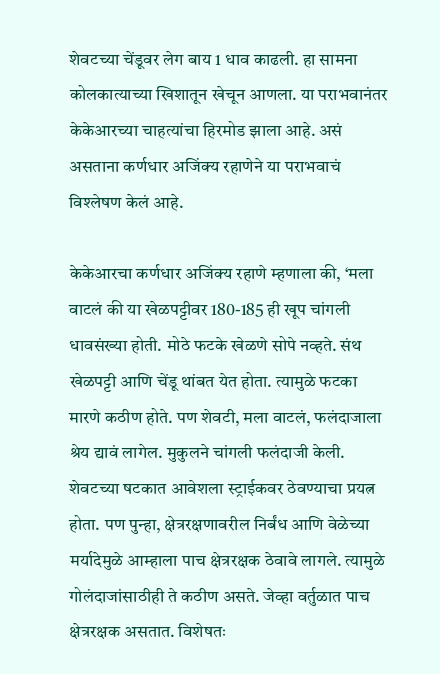शेवटच्या चेंडूवर लेग बाय 1 धाव काढली. हा सामना कोलकात्याच्या खिशातून खेचून आणला. या पराभवानंतर केकेआरच्या चाहत्यांचा हिरमोड झाला आहे. असं असताना कर्णधार अजिंक्य रहाणेने या पराभवाचं विश्लेषण केलं आहे.

केकेआरचा कर्णधार अजिंक्य रहाणे म्हणाला की, ‘मला वाटलं की या खेळपट्टीवर 180-185 ही खूप चांगली धावसंख्या होती. मोठे फटके खेळणे सोपे नव्हते. संथ खेळपट्टी आणि चेंडू थांबत येत होता. त्यामुळे फटका मारणे कठीण होते. पण शेवटी, मला वाटलं, फलंदाजाला श्रेय द्यावं लागेल. मुकुलने चांगली फलंदाजी केली. शेवटच्या षटकात आवेशला स्ट्राईकवर ठेवण्याचा प्रयत्न होता. पण पुन्हा, क्षेत्ररक्षणावरील निर्बंध आणि वेळेच्या मर्यादेमुळे आम्हाला पाच क्षेत्ररक्षक ठेवावे लागले. त्यामुळे गोलंदाजांसाठीही ते कठीण असते. जेव्हा वर्तुळात पाच क्षेत्ररक्षक असतात. विशेषतः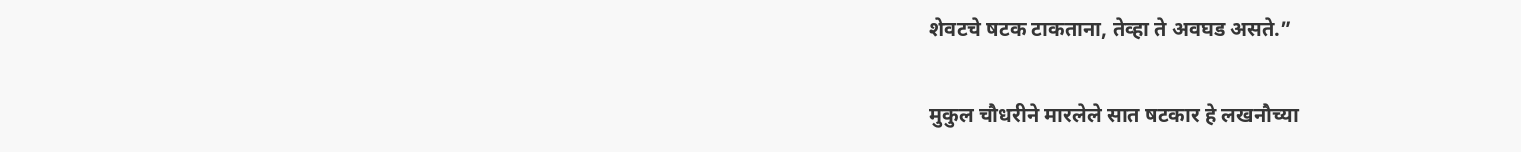शेवटचे षटक टाकताना, तेव्हा ते अवघड असते.”

मुकुल चौधरीने मारलेले सात षटकार हे लखनौच्या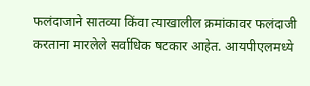फलंदाजाने सातव्या किंवा त्याखालील क्रमांकावर फलंदाजी करताना मारलेले सर्वाधिक षटकार आहेत. आयपीएलमध्ये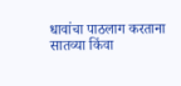धावांचा पाठलाग करताना सातव्या किंवा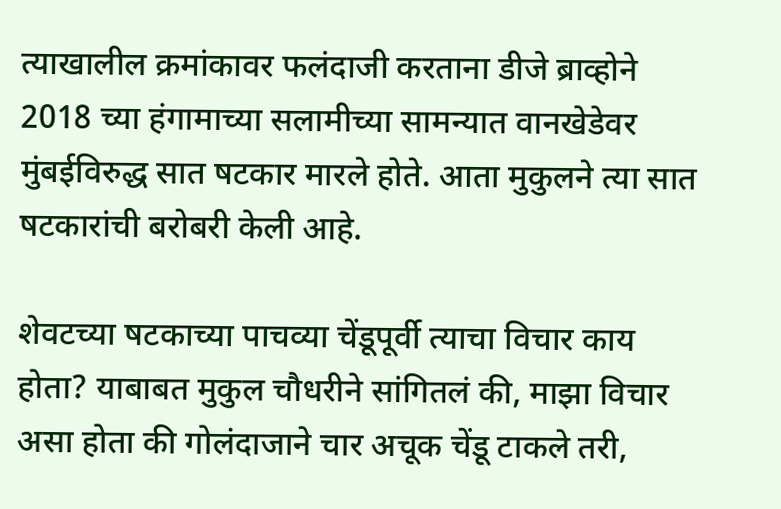त्याखालील क्रमांकावर फलंदाजी करताना डीजे ब्राव्होने 2018 च्या हंगामाच्या सलामीच्या सामन्यात वानखेडेवर मुंबईविरुद्ध सात षटकार मारले होते. आता मुकुलने त्या सात षटकारांची बरोबरी केली आहे.

शेवटच्या षटकाच्या पाचव्या चेंडूपूर्वी त्याचा विचार काय होता? याबाबत मुकुल चौधरीने सांगितलं की, माझा विचार असा होता की गोलंदाजाने चार अचूक चेंडू टाकले तरी,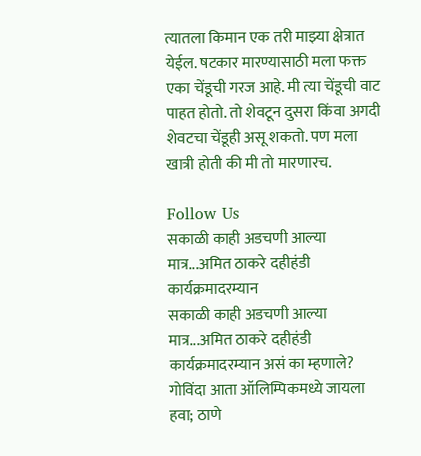त्यातला किमान एक तरी माझ्या क्षेत्रात येईल. षटकार मारण्यासाठी मला फक्त एका चेंडूची गरज आहे. मी त्या चेंडूची वाट पाहत होतो. तो शेवटून दुसरा किंवा अगदी शेवटचा चेंडूही असू शकतो. पण मला खात्री होती की मी तो मारणारच.

Follow Us
सकाळी काही अडचणी आल्या मात्र...अमित ठाकरे दहीहंडी कार्यक्रमादरम्यान
सकाळी काही अडचणी आल्या मात्र...अमित ठाकरे दहीहंडी कार्यक्रमादरम्यान असं का म्हणाले?
गोविंदा आता ऑलिम्पिकमध्ये जायला हवा; ठाणे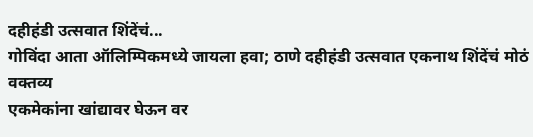दहीहंडी उत्सवात शिंदेंचं...
गोविंदा आता ऑलिम्पिकमध्ये जायला हवा; ठाणे दहीहंडी उत्सवात एकनाथ शिंदेंचं मोठं वक्तव्य
एकमेकांना खांद्यावर घेऊन वर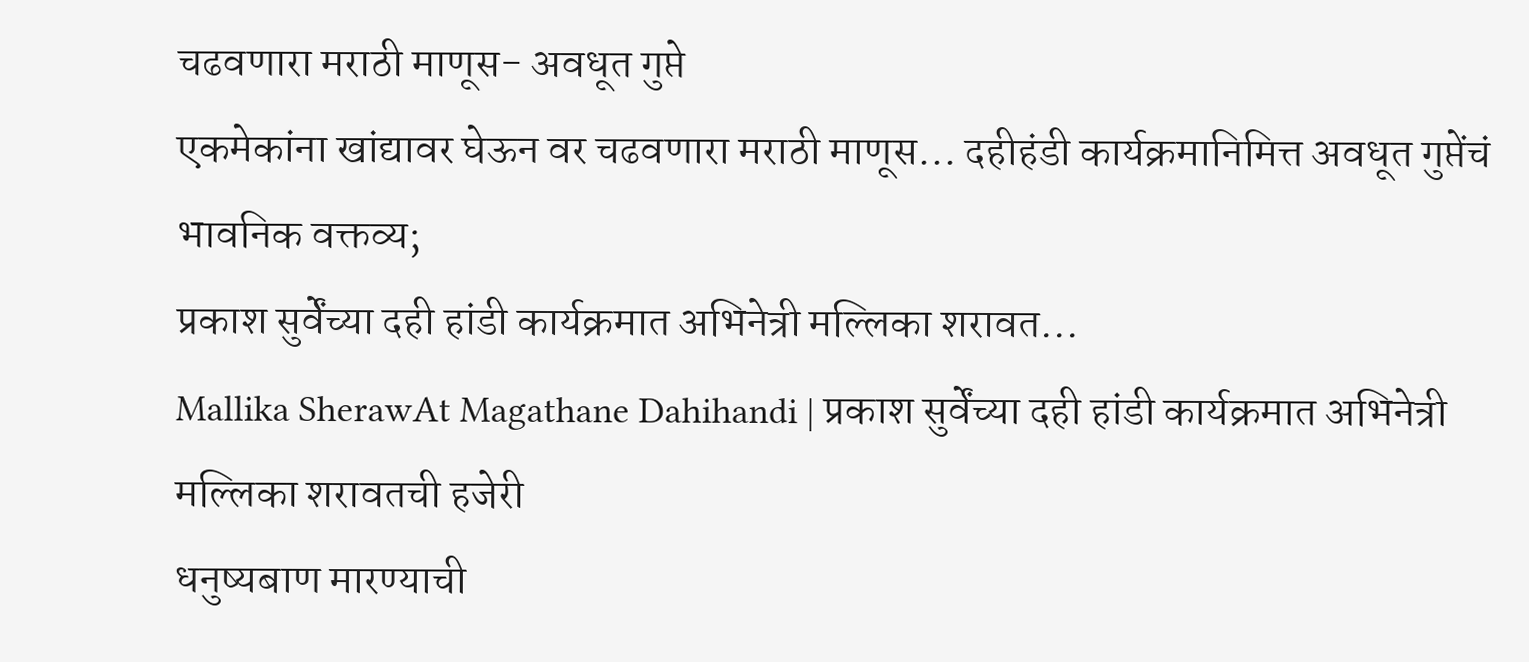चढवणारा मराठी माणूस- अवधूत गुप्ते
एकमेकांना खांद्यावर घेऊन वर चढवणारा मराठी माणूस... दहीहंडी कार्यक्रमानिमित्त अवधूत गुप्तेंचं भावनिक वक्तव्य;
प्रकाश सुर्वेंच्या दही हांडी कार्यक्रमात अभिनेत्री मल्लिका शरावत...
Mallika SherawAt Magathane Dahihandi | प्रकाश सुर्वेंच्या दही हांडी कार्यक्रमात अभिनेत्री मल्लिका शरावतची हजेरी
धनुष्यबाण मारण्याची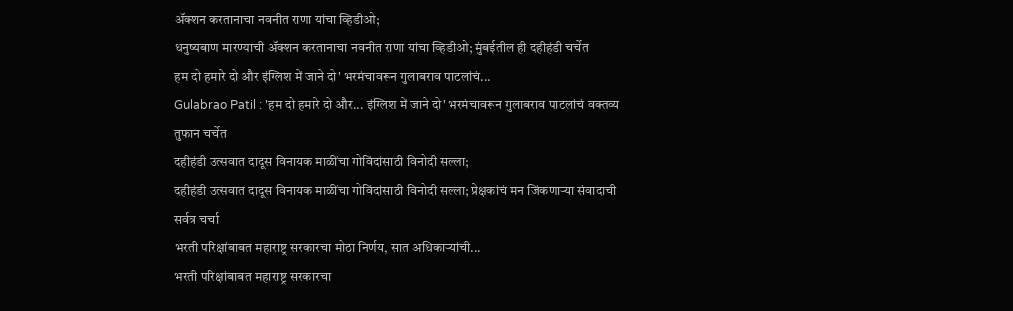ॲक्शन करतानाचा नवनीत राणा यांचा व्हिडीओ;
धनुष्यबाण मारण्याची ॲक्शन करतानाचा नवनीत राणा यांचा व्हिडीओ; मुंबईतील ही दहीहंडी चर्चेत
हम दो हमारे दो और इंग्लिश में जाने दो' भरमंचावरून गुलाबराव पाटलांचं...
Gulabrao Patil : 'हम दो हमारे दो और... इंग्लिश में जाने दो' भरमंचावरून गुलाबराव पाटलांचं वक्तव्य तुफान चर्चेत
दहीहंडी उत्सवात दादूस विनायक माळींचा गोविंदांसाठी विनोदी सल्ला;
दहीहंडी उत्सवात दादूस विनायक माळींचा गोविंदांसाठी विनोदी सल्ला; प्रेक्षकांचं मन जिंकणाऱ्या संवादाची सर्वत्र चर्चा
भरती परिक्षांबाबत महाराष्ट्र सरकारचा मोठा निर्णय, सात अधिकाऱ्यांची...
भरती परिक्षांबाबत महाराष्ट्र सरकारचा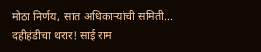मोठा निर्णय, सात अधिकाऱ्यांची समिती...
दहीहंडीचा थरार! साई राम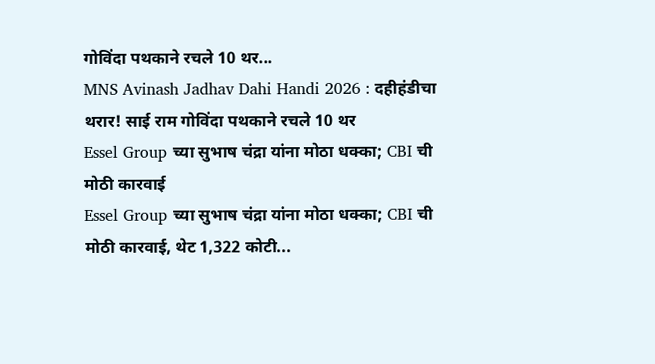गोविंदा पथकाने रचले 10 थर...
MNS Avinash Jadhav Dahi Handi 2026 : दहीहंडीचा थरार! साई राम गोविंदा पथकाने रचले 10 थर
Essel Group च्या सुभाष चंद्रा यांना मोठा धक्का; CBI ची मोठी कारवाई
Essel Group च्या सुभाष चंद्रा यांना मोठा धक्का; CBI ची मोठी कारवाई, थेट 1,322 कोटी...